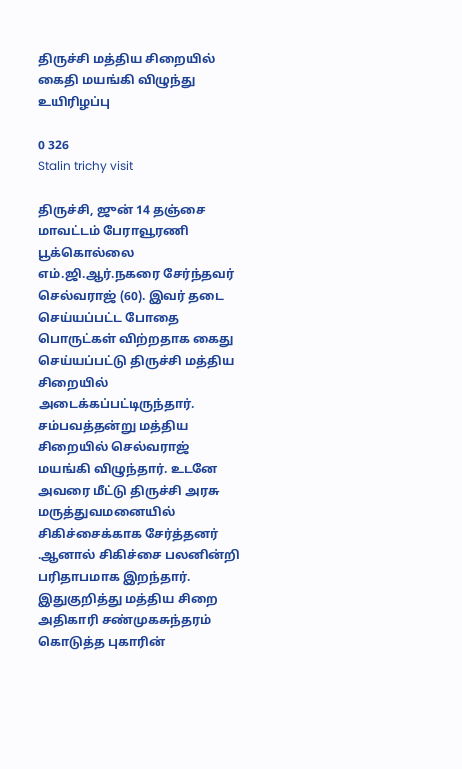திருச்சி மத்திய சிறையில் கைதி மயங்கி விழுந்து உயிரிழப்பு

0 326
Stalin trichy visit

திருச்சி, ஜுன் 14 தஞ்சை மாவட்டம் பேராவூரணி பூக்கொல்லை எம்.ஜி.ஆர்.நகரை சேர்ந்தவர் செல்வராஜ் (60). இவர் தடை செய்யப்பட்ட போதை பொருட்கள் விற்றதாக கைது செய்யப்பட்டு திருச்சி மத்திய சிறையில் அடைக்கப்பட்டிருந்தார். சம்பவத்தன்று மத்திய சிறையில் செல்வராஜ் மயங்கி விழுந்தார். உடனே அவரை மீட்டு திருச்சி அரசு மருத்துவமனையில் சிகிச்சைக்காக சேர்த்தனர் .ஆனால் சிகிச்சை பலனின்றி பரிதாபமாக இறந்தார். இதுகுறித்து மத்திய சிறை அதிகாரி சண்முகசுந்தரம் கொடுத்த புகாரின்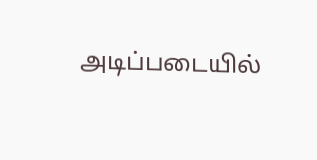அடிப்படையில்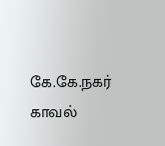கே.கே.நகர் காவல்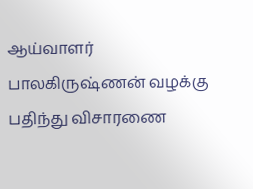ஆய்வாளர் பாலகிருஷ்ணன் வழக்கு பதிந்து விசாரணை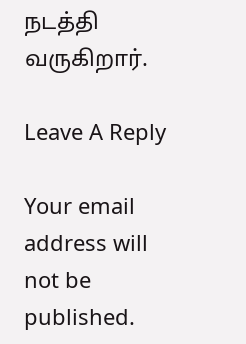நடத்தி வருகிறார்.

Leave A Reply

Your email address will not be published.